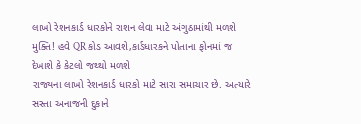લાખો રેશનકાર્ડ ધારકોને રાશન લેવા માટે અંગુઠામાંથી મળશે મુક્તિ! હવે QR કોડ આવશે,કાર્ડધારકને પોતાના ફોનમાં જ દેખાશે કે કેટલો જથ્થો મળશે
રાજ્યના લાખો રેશનકાર્ડ ધારકો માટે સારા સમાચાર છે. અત્યારે સસ્તા અનાજની દુકાને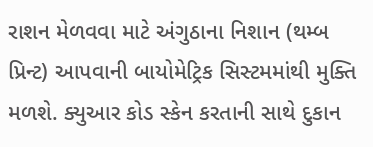રાશન મેળવવા માટે અંગુઠાના નિશાન (થમ્બ પ્રિન્ટ) આપવાની બાયોમેટ્રિક સિસ્ટમમાંથી મુક્તિ મળશે. ક્યુઆર કોડ સ્કેન કરતાની સાથે દુકાન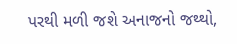પરથી મળી જશે અનાજનો જથ્થો,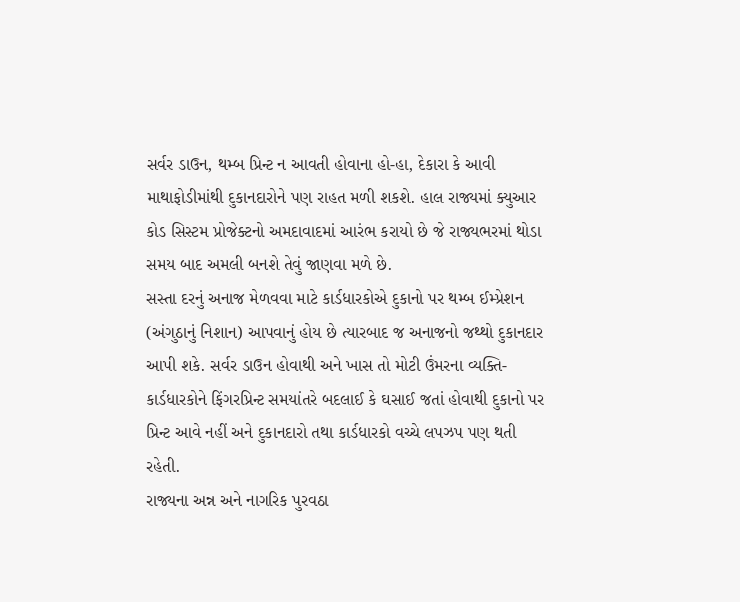સર્વર ડાઉન, થમ્બ પ્રિન્ટ ન આવતી હોવાના હો-હા, દેકારા કે આવી માથાફોડીમાંથી દુકાનદારોને પણ રાહત મળી શકશે. હાલ રાજ્યમાં ક્યુઆર કોડ સિસ્ટમ પ્રોજેક્ટનો અમદાવાદમાં આરંભ કરાયો છે જે રાજ્યભરમાં થોડા સમય બાદ અમલી બનશે તેવું જાણવા મળે છે.
સસ્તા દરનું અનાજ મેળવવા માટે કાર્ડધારકોએ દુકાનો પર થમ્બ ઈમ્પ્રેશન (અંગુઠાનું નિશાન) આપવાનું હોય છે ત્યારબાદ જ અનાજનો જથ્થો દુકાનદાર આપી શકે. સર્વર ડાઉન હોવાથી અને ખાસ તો મોટી ઉંમરના વ્યક્તિ-કાર્ડધારકોને ફિંગરપ્રિન્ટ સમયાંતરે બદલાઈ કે ઘસાઈ જતાં હોવાથી દુકાનો પર પ્રિન્ટ આવે નહીં અને દુકાનદારો તથા કાર્ડધારકો વચ્ચે લપઝપ પણ થતી રહેતી.
રાજ્યના અન્ન અને નાગરિક પુરવઠા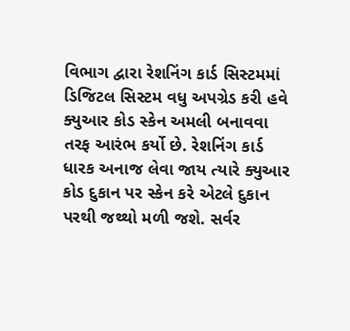વિભાગ દ્વારા રેશનિંગ કાર્ડ સિસ્ટમમાં ડિજિટલ સિસ્ટમ વધુ અપગ્રેડ કરી હવે ક્યુઆર કોડ સ્કેન અમલી બનાવવા તરફ આરંભ કર્યો છે. રેશનિંગ કાર્ડ ધારક અનાજ લેવા જાય ત્યારે ક્યુઆર કોડ દુકાન પર સ્કેન કરે એટલે દુકાન પરથી જથ્થો મળી જશે. સર્વર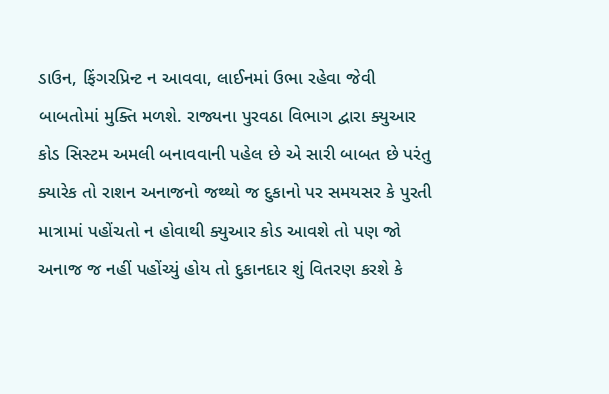ડાઉન, ફિંગરપ્રિન્ટ ન આવવા, લાઈનમાં ઉભા રહેવા જેવી બાબતોમાં મુક્તિ મળશે. રાજ્યના પુરવઠા વિભાગ દ્વારા ક્યુઆર કોડ સિસ્ટમ અમલી બનાવવાની પહેલ છે એ સારી બાબત છે પરંતુ ક્યારેક તો રાશન અનાજનો જથ્થો જ દુકાનો પર સમયસર કે પુરતી માત્રામાં પહોંચતો ન હોવાથી ક્યુઆર કોડ આવશે તો પણ જો અનાજ જ નહીં પહોંચ્યું હોય તો દુકાનદાર શું વિતરણ કરશે કે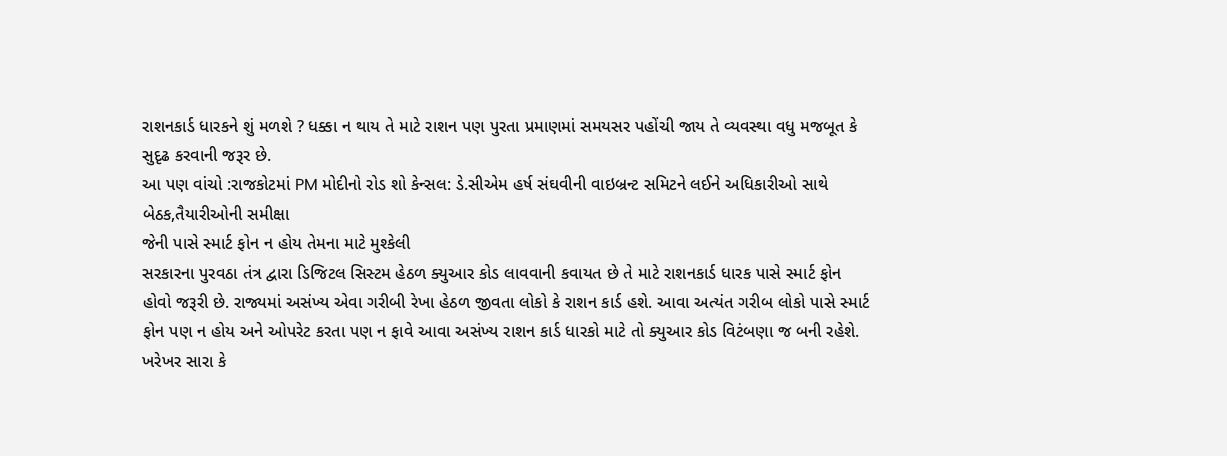રાશનકાર્ડ ધારકને શું મળશે ? ધક્કા ન થાય તે માટે રાશન પણ પુરતા પ્રમાણમાં સમયસર પહોંચી જાય તે વ્યવસ્થા વધુ મજબૂત કે સુદૃઢ કરવાની જરૂર છે.
આ પણ વાંચો :રાજકોટમાં PM મોદીનો રોડ શો કેન્સલ: ડે.સીએમ હર્ષ સંઘવીની વાઇબ્રન્ટ સમિટને લઈને અધિકારીઓ સાથે બેઠક,તૈયારીઓની સમીક્ષા
જેની પાસે સ્માર્ટ ફોન ન હોય તેમના માટે મુશ્કેલી
સરકારના પુરવઠા તંત્ર દ્વારા ડિજિટલ સિસ્ટમ હેઠળ ક્યુઆર કોડ લાવવાની કવાયત છે તે માટે રાશનકાર્ડ ધારક પાસે સ્માર્ટ ફોન હોવો જરૂરી છે. રાજ્યમાં અસંખ્ય એવા ગરીબી રેખા હેઠળ જીવતા લોકો કે રાશન કાર્ડ હશે. આવા અત્યંત ગરીબ લોકો પાસે સ્માર્ટ ફોન પણ ન હોય અને ઓપરેટ કરતા પણ ન ફાવે આવા અસંખ્ય રાશન કાર્ડ ધારકો માટે તો ક્યુઆર કોડ વિટંબણા જ બની રહેશે. ખરેખર સારા કે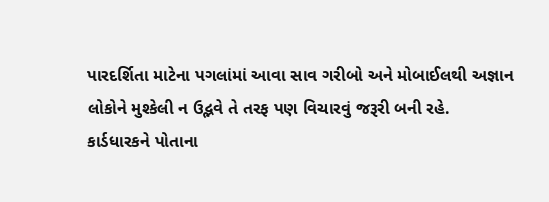પારદર્શિતા માટેના પગલાંમાં આવા સાવ ગરીબો અને મોબાઈલથી અજ્ઞાન લોકોને મુશ્કેલી ન ઉદ્ભવે તે તરફ પણ વિચારવું જરૂરી બની રહે.
કાર્ડધારકને પોતાના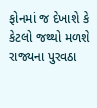ફોનમાં જ દેખાશે કે કેટલો જથ્થો મળશે
રાજ્યના પુરવઠા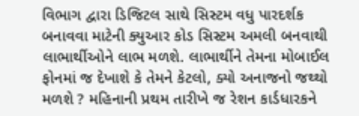વિભાગ દ્વારા ડિજિટલ સાથે સિસ્ટમ વધુ પારદર્શક બનાવવા માટેની ક્યુઆર કોડ સિસ્ટમ અમલી બનવાથી લાભાર્થીઓને લાભ મળશે. લાભાર્થીને તેમના મોબાઈલ ફોનમાં જ દેખાશે કે તેમને કેટલો, ક્યો અનાજનો જથ્થો મળશે ? મહિનાની પ્રથમ તારીખે જ રેશન કાર્ડધારકને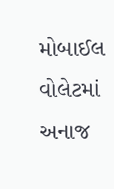મોબાઈલ વોલેટમાં અનાજ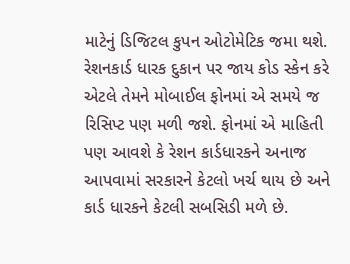માટેનું ડિજિટલ કુપન ઓટોમેટિક જમા થશે. રેશનકાર્ડ ધારક દુકાન પર જાય કોડ સ્કેન કરે એટલે તેમને મોબાઈલ ફોનમાં એ સમયે જ રિસિપ્ટ પણ મળી જશે. ફોનમાં એ માહિતી પણ આવશે કે રેશન કાર્ડધારકને અનાજ આપવામાં સરકારને કેટલો ખર્ચ થાય છે અને કાર્ડ ધારકને કેટલી સબસિડી મળે છે.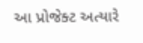આ પ્રોજેક્ટ અત્યારે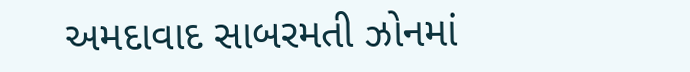અમદાવાદ સાબરમતી ઝોનમાં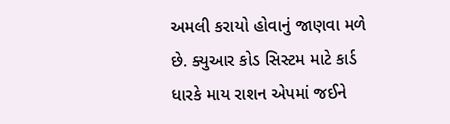અમલી કરાયો હોવાનું જાણવા મળે છે. ક્યુઆર કોડ સિસ્ટમ માટે કાર્ડ ધારકે માય રાશન એપમાં જઈને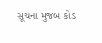સૂચના મુજબ કોડ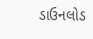ડાઉનલોડ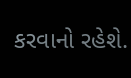કરવાનો રહેશે.